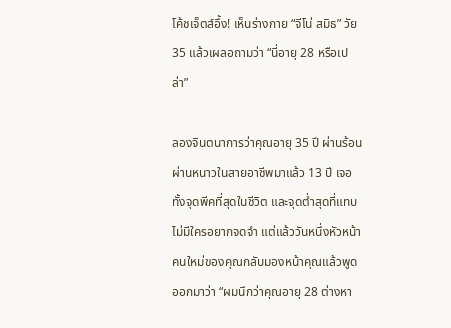โค้ชเจ็ตส์อึ้ง! เห็นร่างกาย “จีโน่ สมิธ” วัย 35 แล้วเผลอถามว่า “นี่อายุ 28 หรือเปล่า”

ลองจินตนาการว่าคุณอายุ 35 ปี ผ่านร้อนผ่านหนาวในสายอาชีพมาแล้ว 13 ปี เจอทั้งจุดพีคที่สุดในชีวิต และจุดต่ำสุดที่แทบไม่มีใครอยากจดจำ แต่แล้ววันหนึ่งหัวหน้าคนใหม่ของคุณกลับมองหน้าคุณแล้วพูดออกมาว่า “ผมนึกว่าคุณอายุ 28 ต่างหา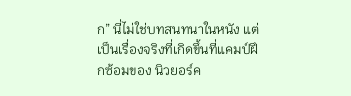ก” นี่ไม่ใช่บทสนทนาในหนัง แต่เป็นเรื่องจริงที่เกิดขึ้นที่แคมป์ฝึกซ้อมของ นิวยอร์ค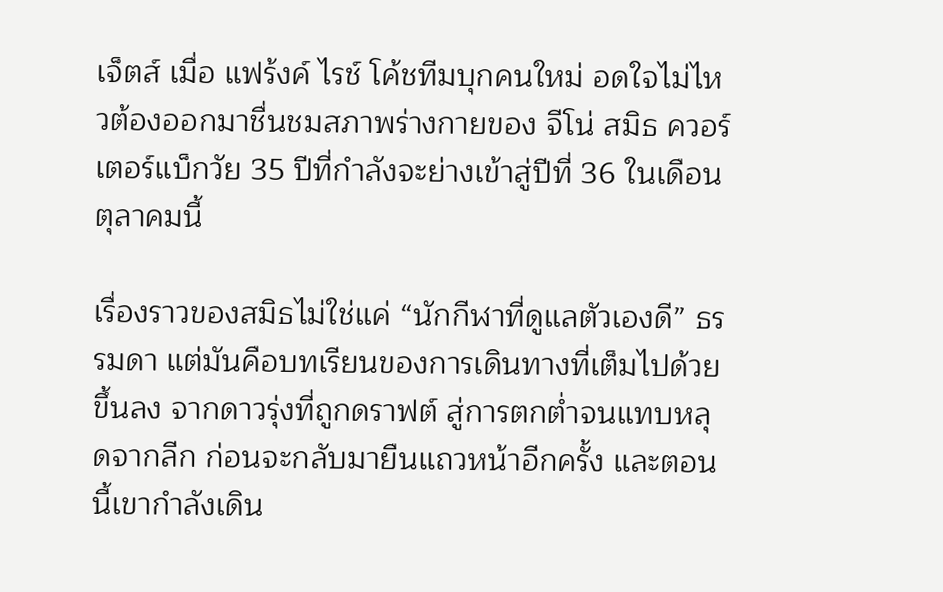เจ็ตส์ เมื่อ แฟร้งค์ ไรช์ โค้ชทีมบุกคนใหม่ อดใจไม่ไหวต้องออกมาชื่นชมสภาพร่างกายของ จีโน่ สมิธ ควอร์เตอร์แบ็กวัย 35 ปีที่กำลังจะย่างเข้าสู่ปีที่ 36 ในเดือนตุลาคมนี้

เรื่องราวของสมิธไม่ใช่แค่ “นักกีฬาที่ดูแลตัวเองดี” ธรรมดา แต่มันคือบทเรียนของการเดินทางที่เต็มไปด้วยขึ้นลง จากดาวรุ่งที่ถูกดราฟต์ สู่การตกต่ำจนแทบหลุดจากลีก ก่อนจะกลับมายืนแถวหน้าอีกครั้ง และตอนนี้เขากำลังเดิน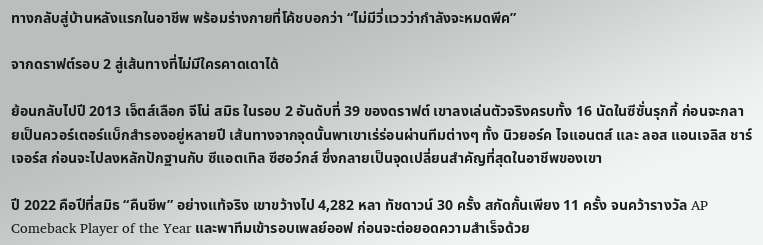ทางกลับสู่บ้านหลังแรกในอาชีพ พร้อมร่างกายที่โค้ชบอกว่า “ไม่มีวี่แววว่ากำลังจะหมดพีค”

จากดราฟต์รอบ 2 สู่เส้นทางที่ไม่มีใครคาดเดาได้

ย้อนกลับไปปี 2013 เจ็ตส์เลือก จีโน่ สมิธ ในรอบ 2 อันดับที่ 39 ของดราฟต์ เขาลงเล่นตัวจริงครบทั้ง 16 นัดในซีซั่นรุกกี้ ก่อนจะกลายเป็นควอร์เตอร์แบ็กสำรองอยู่หลายปี เส้นทางจากจุดนั้นพาเขาเร่ร่อนผ่านทีมต่างๆ ทั้ง นิวยอร์ค ไจแอนตส์ และ ลอส แอนเจลิส ชาร์เจอร์ส ก่อนจะไปลงหลักปักฐานกับ ซีแอตเทิล ซีฮอว์กส์ ซึ่งกลายเป็นจุดเปลี่ยนสำคัญที่สุดในอาชีพของเขา

ปี 2022 คือปีที่สมิธ “คืนชีพ” อย่างแท้จริง เขาขว้างไป 4,282 หลา ทัชดาวน์ 30 ครั้ง สกัดกั้นเพียง 11 ครั้ง จนคว้ารางวัล AP Comeback Player of the Year และพาทีมเข้ารอบเพลย์ออฟ ก่อนจะต่อยอดความสำเร็จด้วย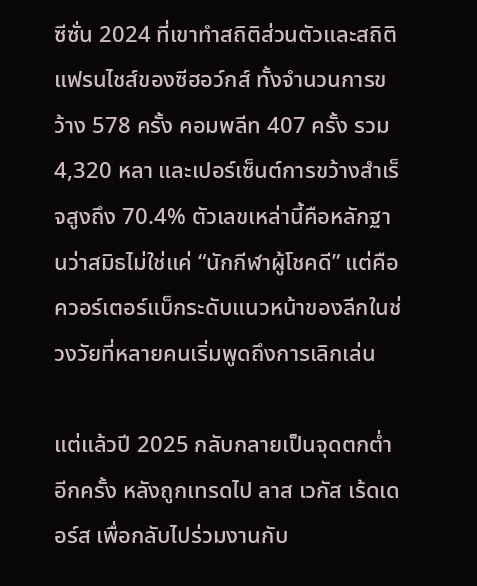ซีซั่น 2024 ที่เขาทำสถิติส่วนตัวและสถิติแฟรนไชส์ของซีฮอว์กส์ ทั้งจำนวนการขว้าง 578 ครั้ง คอมพลีท 407 ครั้ง รวม 4,320 หลา และเปอร์เซ็นต์การขว้างสำเร็จสูงถึง 70.4% ตัวเลขเหล่านี้คือหลักฐานว่าสมิธไม่ใช่แค่ “นักกีฬาผู้โชคดี” แต่คือควอร์เตอร์แบ็กระดับแนวหน้าของลีกในช่วงวัยที่หลายคนเริ่มพูดถึงการเลิกเล่น

แต่แล้วปี 2025 กลับกลายเป็นจุดตกต่ำอีกครั้ง หลังถูกเทรดไป ลาส เวกัส เร้ดเดอร์ส เพื่อกลับไปร่วมงานกับ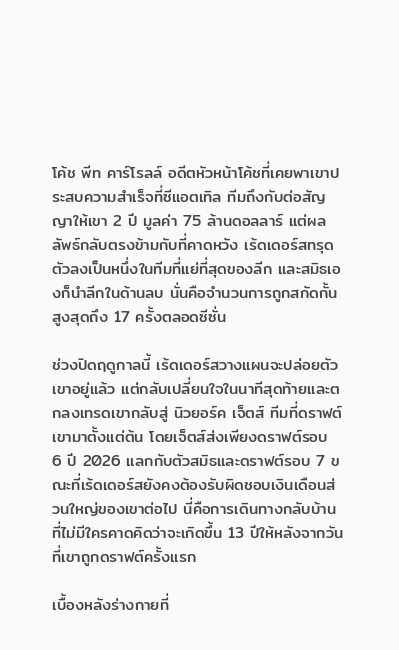โค้ช พีท คาร์โรลล์ อดีตหัวหน้าโค้ชที่เคยพาเขาประสบความสำเร็จที่ซีแอตเทิล ทีมถึงกับต่อสัญญาให้เขา 2 ปี มูลค่า 75 ล้านดอลลาร์ แต่ผลลัพธ์กลับตรงข้ามกับที่คาดหวัง เร้ดเดอร์สทรุดตัวลงเป็นหนึ่งในทีมที่แย่ที่สุดของลีก และสมิธเองก็นำลีกในด้านลบ นั่นคือจำนวนการถูกสกัดกั้นสูงสุดถึง 17 ครั้งตลอดซีซั่น

ช่วงปิดฤดูกาลนี้ เร้ดเดอร์สวางแผนจะปล่อยตัวเขาอยู่แล้ว แต่กลับเปลี่ยนใจในนาทีสุดท้ายและตกลงเทรดเขากลับสู่ นิวยอร์ค เจ็ตส์ ทีมที่ดราฟต์เขามาตั้งแต่ต้น โดยเจ็ตส์ส่งเพียงดราฟต์รอบ 6 ปี 2026 แลกกับตัวสมิธและดราฟต์รอบ 7 ขณะที่เร้ดเดอร์สยังคงต้องรับผิดชอบเงินเดือนส่วนใหญ่ของเขาต่อไป นี่คือการเดินทางกลับบ้านที่ไม่มีใครคาดคิดว่าจะเกิดขึ้น 13 ปีให้หลังจากวันที่เขาถูกดราฟต์ครั้งแรก

เบื้องหลังร่างกายที่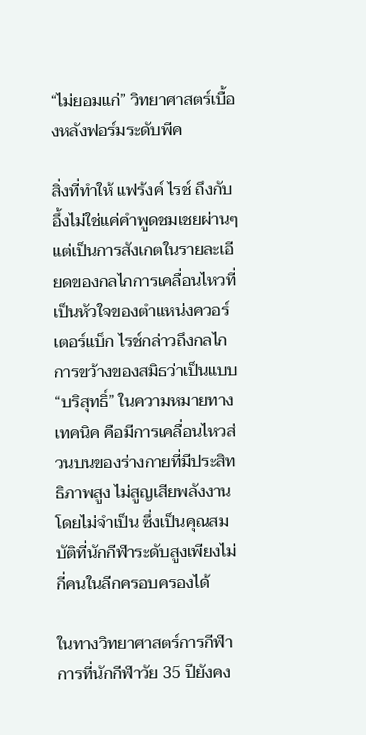“ไม่ยอมแก่” วิทยาศาสตร์เบื้องหลังฟอร์มระดับพีค

สิ่งที่ทำให้ แฟร้งค์ ไรช์ ถึงกับอึ้งไม่ใช่แค่คำพูดชมเชยผ่านๆ แต่เป็นการสังเกตในรายละเอียดของกลไกการเคลื่อนไหวที่เป็นหัวใจของตำแหน่งควอร์เตอร์แบ็ก ไรช์กล่าวถึงกลไกการขว้างของสมิธว่าเป็นแบบ “บริสุทธิ์” ในความหมายทางเทคนิค คือมีการเคลื่อนไหวส่วนบนของร่างกายที่มีประสิทธิภาพสูง ไม่สูญเสียพลังงานโดยไม่จำเป็น ซึ่งเป็นคุณสมบัติที่นักกีฬาระดับสูงเพียงไม่กี่คนในลีกครอบครองได้

ในทางวิทยาศาสตร์การกีฬา การที่นักกีฬาวัย 35 ปียังคง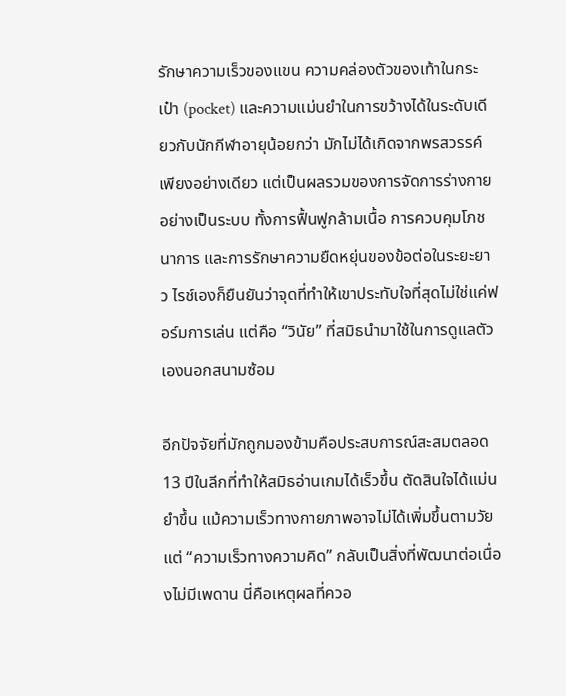รักษาความเร็วของแขน ความคล่องตัวของเท้าในกระเป๋า (pocket) และความแม่นยำในการขว้างได้ในระดับเดียวกับนักกีฬาอายุน้อยกว่า มักไม่ได้เกิดจากพรสวรรค์เพียงอย่างเดียว แต่เป็นผลรวมของการจัดการร่างกายอย่างเป็นระบบ ทั้งการฟื้นฟูกล้ามเนื้อ การควบคุมโภชนาการ และการรักษาความยืดหยุ่นของข้อต่อในระยะยาว ไรช์เองก็ยืนยันว่าจุดที่ทำให้เขาประทับใจที่สุดไม่ใช่แค่ฟอร์มการเล่น แต่คือ “วินัย” ที่สมิธนำมาใช้ในการดูแลตัวเองนอกสนามซ้อม

อีกปัจจัยที่มักถูกมองข้ามคือประสบการณ์สะสมตลอด 13 ปีในลีกที่ทำให้สมิธอ่านเกมได้เร็วขึ้น ตัดสินใจได้แม่นยำขึ้น แม้ความเร็วทางกายภาพอาจไม่ได้เพิ่มขึ้นตามวัย แต่ “ความเร็วทางความคิด” กลับเป็นสิ่งที่พัฒนาต่อเนื่องไม่มีเพดาน นี่คือเหตุผลที่ควอ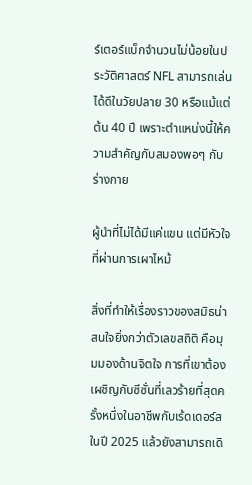ร์เตอร์แบ็กจำนวนไม่น้อยในประวัติศาสตร์ NFL สามารถเล่นได้ดีในวัยปลาย 30 หรือแม้แต่ต้น 40 ปี เพราะตำแหน่งนี้ให้ความสำคัญกับสมองพอๆ กับร่างกาย

ผู้นำที่ไม่ได้มีแค่แขน แต่มีหัวใจที่ผ่านการเผาไหม้

สิ่งที่ทำให้เรื่องราวของสมิธน่าสนใจยิ่งกว่าตัวเลขสถิติ คือมุมมองด้านจิตใจ การที่เขาต้องเผชิญกับซีซั่นที่เลวร้ายที่สุดครั้งหนึ่งในอาชีพกับเร้ดเดอร์สในปี 2025 แล้วยังสามารถเดิ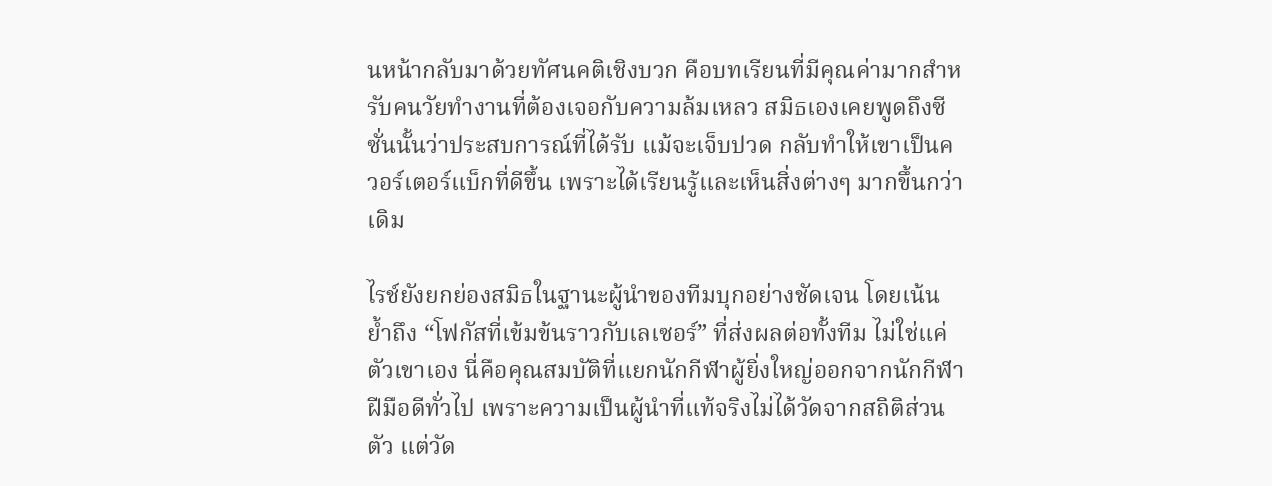นหน้ากลับมาด้วยทัศนคติเชิงบวก คือบทเรียนที่มีคุณค่ามากสำหรับคนวัยทำงานที่ต้องเจอกับความล้มเหลว สมิธเองเคยพูดถึงซีซั่นนั้นว่าประสบการณ์ที่ได้รับ แม้จะเจ็บปวด กลับทำให้เขาเป็นควอร์เตอร์แบ็กที่ดีขึ้น เพราะได้เรียนรู้และเห็นสิ่งต่างๆ มากขึ้นกว่าเดิม

ไรช์ยังยกย่องสมิธในฐานะผู้นำของทีมบุกอย่างชัดเจน โดยเน้นย้ำถึง “โฟกัสที่เข้มข้นราวกับเลเซอร์” ที่ส่งผลต่อทั้งทีม ไม่ใช่แค่ตัวเขาเอง นี่คือคุณสมบัติที่แยกนักกีฬาผู้ยิ่งใหญ่ออกจากนักกีฬาฝีมือดีทั่วไป เพราะความเป็นผู้นำที่แท้จริงไม่ได้วัดจากสถิติส่วนตัว แต่วัด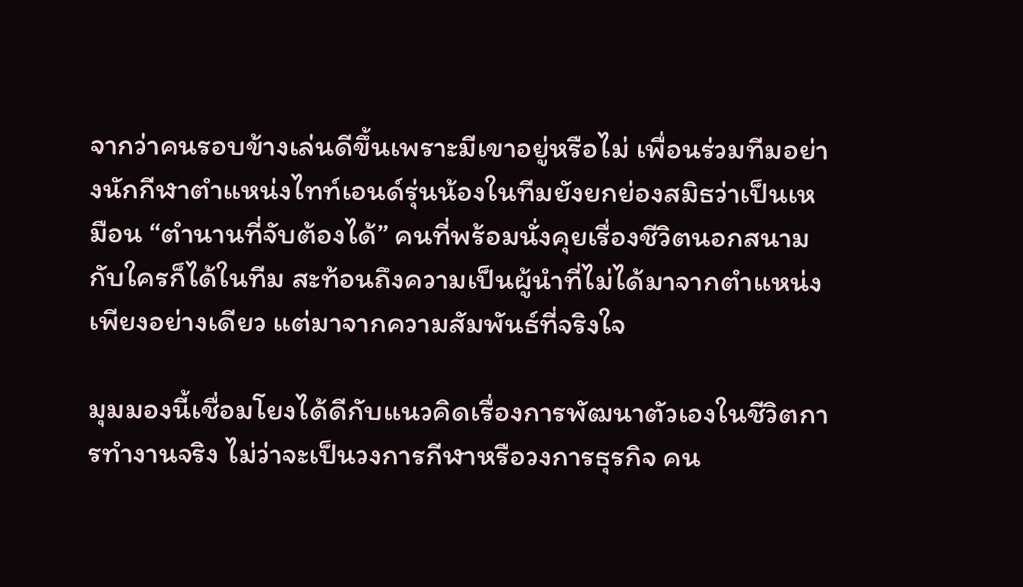จากว่าคนรอบข้างเล่นดีขึ้นเพราะมีเขาอยู่หรือไม่ เพื่อนร่วมทีมอย่างนักกีฬาตำแหน่งไทท์เอนด์รุ่นน้องในทีมยังยกย่องสมิธว่าเป็นเหมือน “ตำนานที่จับต้องได้” คนที่พร้อมนั่งคุยเรื่องชีวิตนอกสนามกับใครก็ได้ในทีม สะท้อนถึงความเป็นผู้นำที่ไม่ได้มาจากตำแหน่งเพียงอย่างเดียว แต่มาจากความสัมพันธ์ที่จริงใจ

มุมมองนี้เชื่อมโยงได้ดีกับแนวคิดเรื่องการพัฒนาตัวเองในชีวิตการทำงานจริง ไม่ว่าจะเป็นวงการกีฬาหรือวงการธุรกิจ คน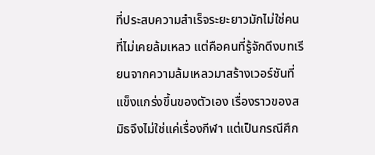ที่ประสบความสำเร็จระยะยาวมักไม่ใช่คนที่ไม่เคยล้มเหลว แต่คือคนที่รู้จักดึงบทเรียนจากความล้มเหลวมาสร้างเวอร์ชันที่แข็งแกร่งขึ้นของตัวเอง เรื่องราวของสมิธจึงไม่ใช่แค่เรื่องกีฬา แต่เป็นกรณีศึก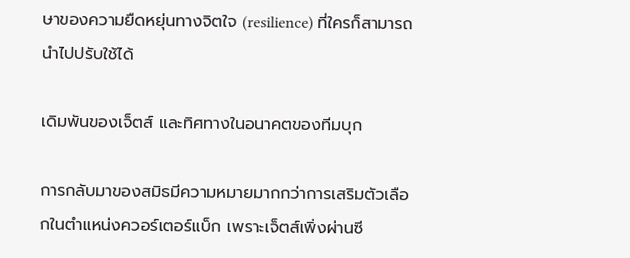ษาของความยืดหยุ่นทางจิตใจ (resilience) ที่ใครก็สามารถนำไปปรับใช้ได้

เดิมพันของเจ็ตส์ และทิศทางในอนาคตของทีมบุก

การกลับมาของสมิธมีความหมายมากกว่าการเสริมตัวเลือกในตำแหน่งควอร์เตอร์แบ็ก เพราะเจ็ตส์เพิ่งผ่านซี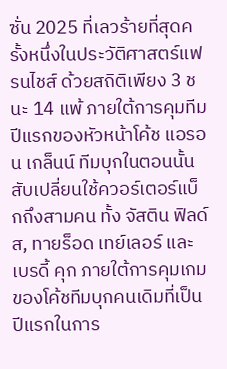ซั่น 2025 ที่เลวร้ายที่สุดครั้งหนึ่งในประวัติศาสตร์แฟรนไชส์ ด้วยสถิติเพียง 3 ชนะ 14 แพ้ ภายใต้การคุมทีมปีแรกของหัวหน้าโค้ช แอรอน เกล็นน์ ทีมบุกในตอนนั้นสับเปลี่ยนใช้ควอร์เตอร์แบ็กถึงสามคน ทั้ง จัสติน ฟิลด์ส, ทายร็อด เทย์เลอร์ และ เบรดี้ คุก ภายใต้การคุมเกมของโค้ชทีมบุกคนเดิมที่เป็นปีแรกในการ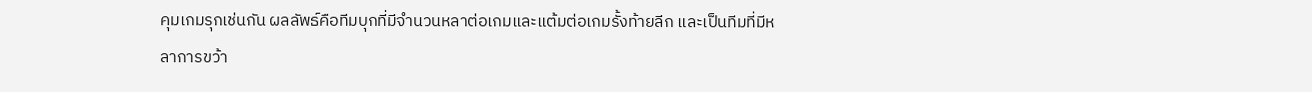คุมเกมรุกเช่นกัน ผลลัพธ์คือทีมบุกที่มีจำนวนหลาต่อเกมและแต้มต่อเกมรั้งท้ายลีก และเป็นทีมที่มีหลาการขว้า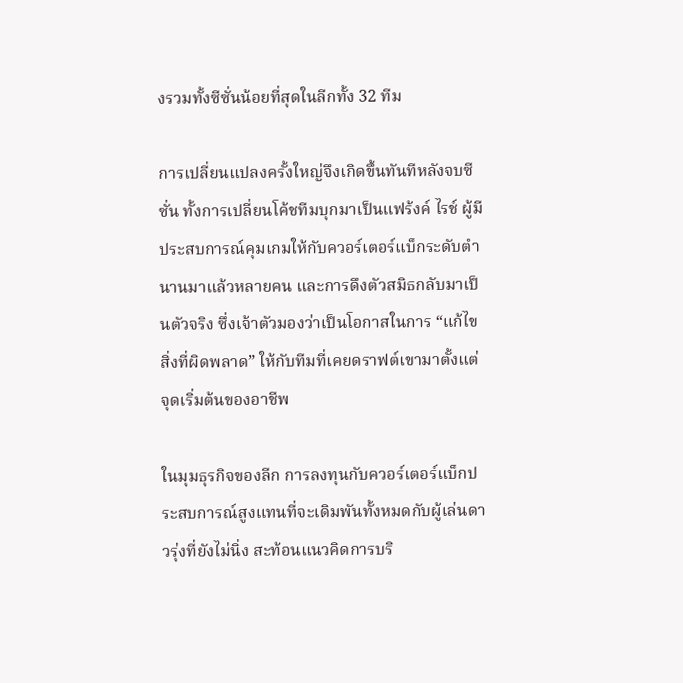งรวมทั้งซีซั่นน้อยที่สุดในลีกทั้ง 32 ทีม

การเปลี่ยนแปลงครั้งใหญ่จึงเกิดขึ้นทันทีหลังจบซีซั่น ทั้งการเปลี่ยนโค้ชทีมบุกมาเป็นแฟร้งค์ ไรช์ ผู้มีประสบการณ์คุมเกมให้กับควอร์เตอร์แบ็กระดับตำนานมาแล้วหลายคน และการดึงตัวสมิธกลับมาเป็นตัวจริง ซึ่งเจ้าตัวมองว่าเป็นโอกาสในการ “แก้ไขสิ่งที่ผิดพลาด” ให้กับทีมที่เคยดราฟต์เขามาตั้งแต่จุดเริ่มต้นของอาชีพ

ในมุมธุรกิจของลีก การลงทุนกับควอร์เตอร์แบ็กประสบการณ์สูงแทนที่จะเดิมพันทั้งหมดกับผู้เล่นดาวรุ่งที่ยังไม่นิ่ง สะท้อนแนวคิดการบริ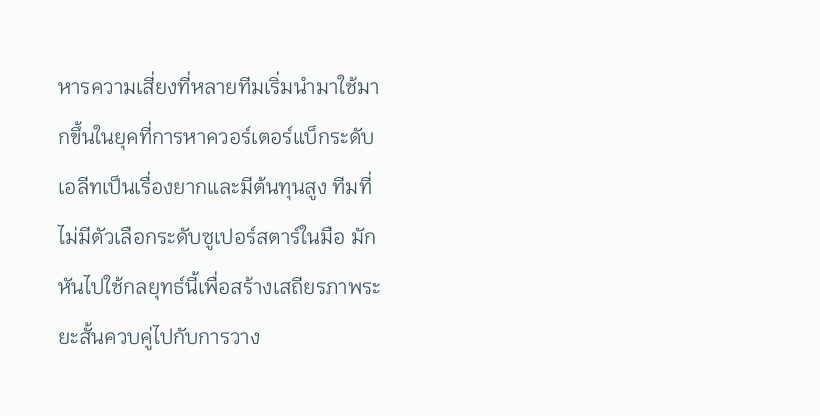หารความเสี่ยงที่หลายทีมเริ่มนำมาใช้มากขึ้นในยุคที่การหาควอร์เตอร์แบ็กระดับเอลีทเป็นเรื่องยากและมีต้นทุนสูง ทีมที่ไม่มีตัวเลือกระดับซูเปอร์สตาร์ในมือ มักหันไปใช้กลยุทธ์นี้เพื่อสร้างเสถียรภาพระยะสั้นควบคู่ไปกับการวาง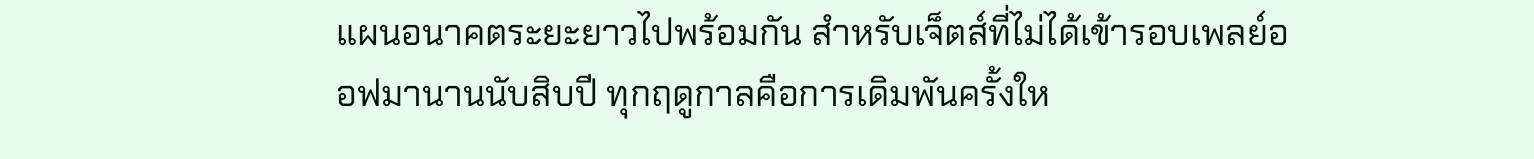แผนอนาคตระยะยาวไปพร้อมกัน สำหรับเจ็ตส์ที่ไม่ได้เข้ารอบเพลย์ออฟมานานนับสิบปี ทุกฤดูกาลคือการเดิมพันครั้งให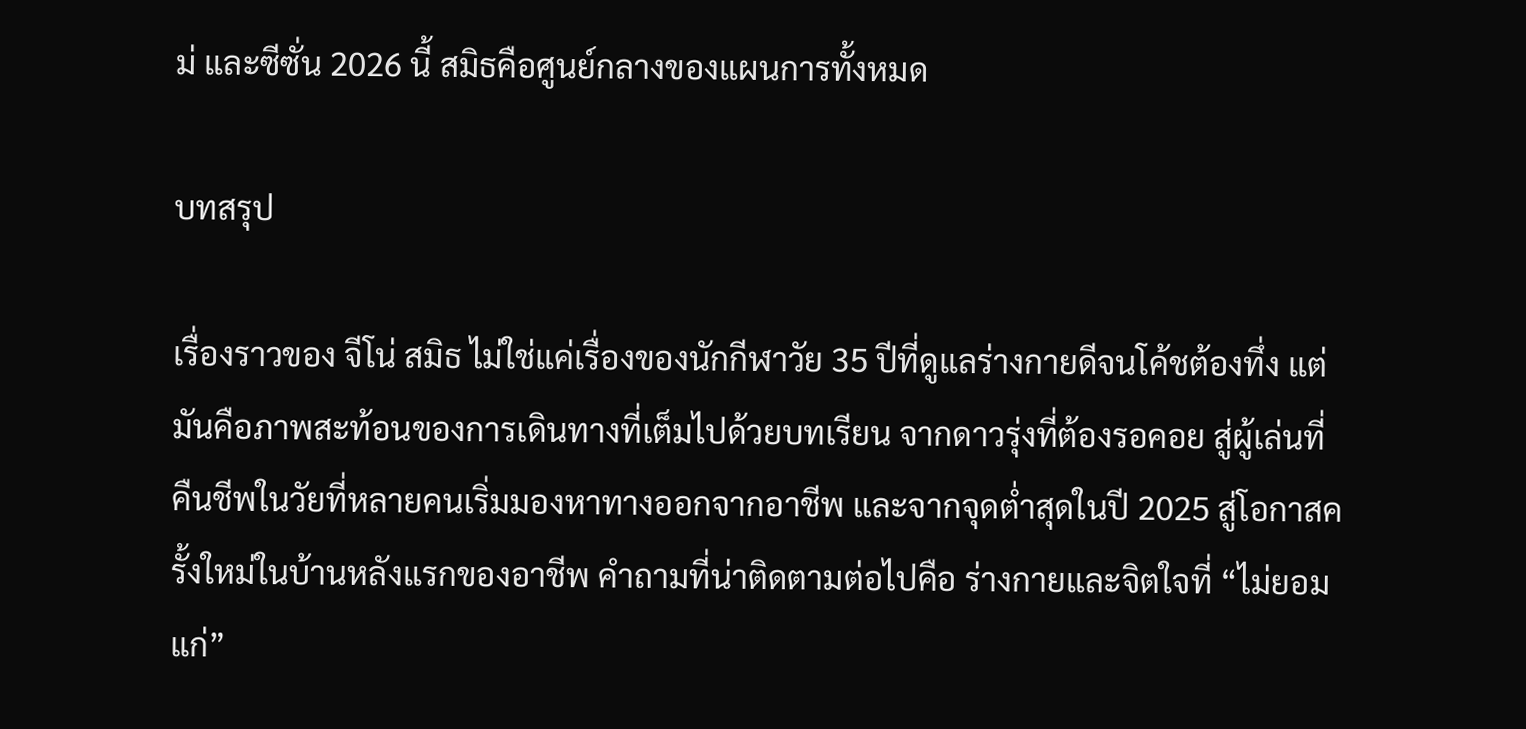ม่ และซีซั่น 2026 นี้ สมิธคือศูนย์กลางของแผนการทั้งหมด

บทสรุป

เรื่องราวของ จีโน่ สมิธ ไม่ใช่แค่เรื่องของนักกีฬาวัย 35 ปีที่ดูแลร่างกายดีจนโค้ชต้องทึ่ง แต่มันคือภาพสะท้อนของการเดินทางที่เต็มไปด้วยบทเรียน จากดาวรุ่งที่ต้องรอคอย สู่ผู้เล่นที่คืนชีพในวัยที่หลายคนเริ่มมองหาทางออกจากอาชีพ และจากจุดต่ำสุดในปี 2025 สู่โอกาสครั้งใหม่ในบ้านหลังแรกของอาชีพ คำถามที่น่าติดตามต่อไปคือ ร่างกายและจิตใจที่ “ไม่ยอมแก่”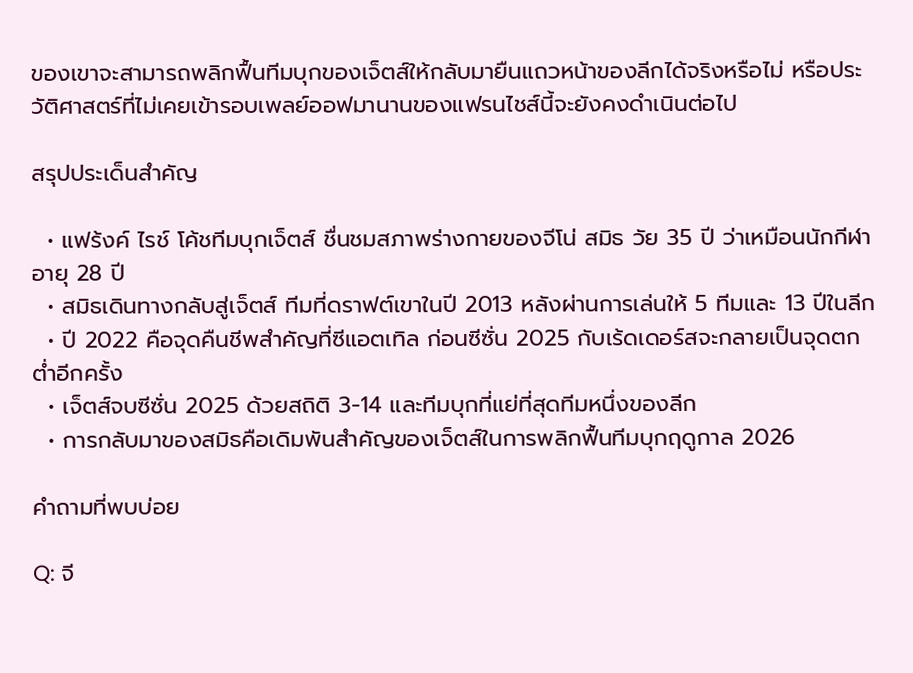ของเขาจะสามารถพลิกฟื้นทีมบุกของเจ็ตส์ให้กลับมายืนแถวหน้าของลีกได้จริงหรือไม่ หรือประวัติศาสตร์ที่ไม่เคยเข้ารอบเพลย์ออฟมานานของแฟรนไชส์นี้จะยังคงดำเนินต่อไป

สรุปประเด็นสำคัญ

  • แฟร้งค์ ไรช์ โค้ชทีมบุกเจ็ตส์ ชื่นชมสภาพร่างกายของจีโน่ สมิธ วัย 35 ปี ว่าเหมือนนักกีฬาอายุ 28 ปี
  • สมิธเดินทางกลับสู่เจ็ตส์ ทีมที่ดราฟต์เขาในปี 2013 หลังผ่านการเล่นให้ 5 ทีมและ 13 ปีในลีก
  • ปี 2022 คือจุดคืนชีพสำคัญที่ซีแอตเทิล ก่อนซีซั่น 2025 กับเร้ดเดอร์สจะกลายเป็นจุดตกต่ำอีกครั้ง
  • เจ็ตส์จบซีซั่น 2025 ด้วยสถิติ 3-14 และทีมบุกที่แย่ที่สุดทีมหนึ่งของลีก
  • การกลับมาของสมิธคือเดิมพันสำคัญของเจ็ตส์ในการพลิกฟื้นทีมบุกฤดูกาล 2026

คำถามที่พบบ่อย

Q: จี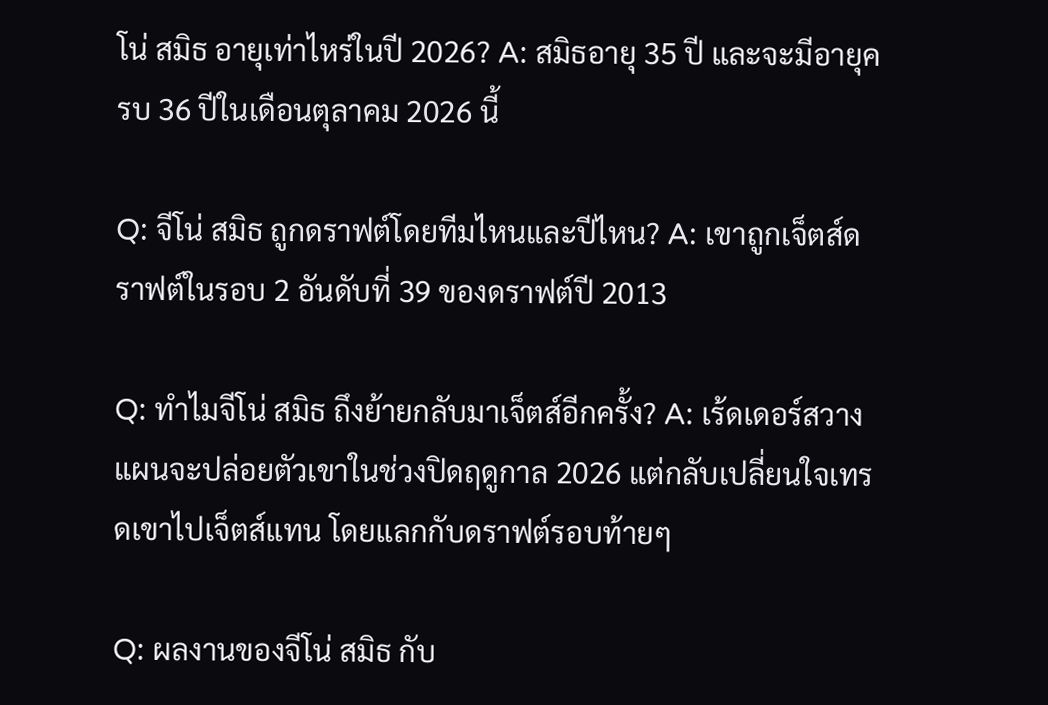โน่ สมิธ อายุเท่าไหร่ในปี 2026? A: สมิธอายุ 35 ปี และจะมีอายุครบ 36 ปีในเดือนตุลาคม 2026 นี้

Q: จีโน่ สมิธ ถูกดราฟต์โดยทีมไหนและปีไหน? A: เขาถูกเจ็ตส์ดราฟต์ในรอบ 2 อันดับที่ 39 ของดราฟต์ปี 2013

Q: ทำไมจีโน่ สมิธ ถึงย้ายกลับมาเจ็ตส์อีกครั้ง? A: เร้ดเดอร์สวางแผนจะปล่อยตัวเขาในช่วงปิดฤดูกาล 2026 แต่กลับเปลี่ยนใจเทรดเขาไปเจ็ตส์แทน โดยแลกกับดราฟต์รอบท้ายๆ

Q: ผลงานของจีโน่ สมิธ กับ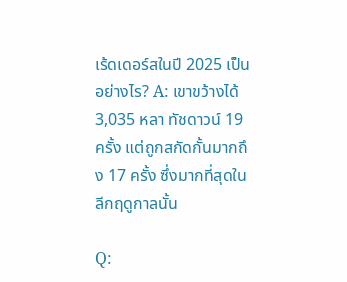เร้ดเดอร์สในปี 2025 เป็นอย่างไร? A: เขาขว้างได้ 3,035 หลา ทัชดาวน์ 19 ครั้ง แต่ถูกสกัดกั้นมากถึง 17 ครั้ง ซึ่งมากที่สุดในลีกฤดูกาลนั้น

Q: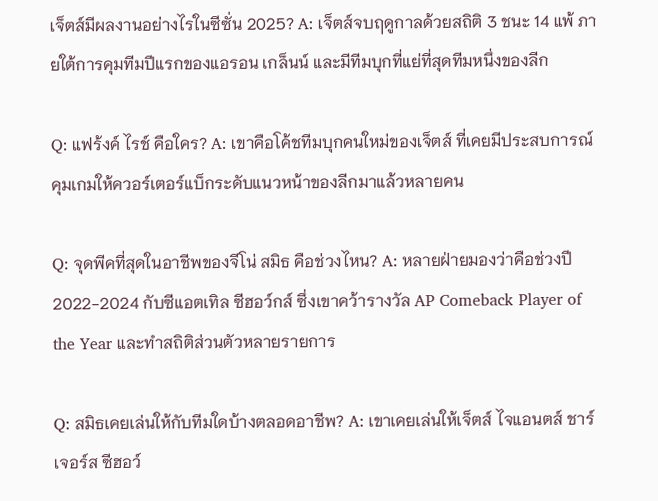เจ็ตส์มีผลงานอย่างไรในซีซั่น 2025? A: เจ็ตส์จบฤดูกาลด้วยสถิติ 3 ชนะ 14 แพ้ ภายใต้การคุมทีมปีแรกของแอรอน เกล็นน์ และมีทีมบุกที่แย่ที่สุดทีมหนึ่งของลีก

Q: แฟร้งค์ ไรช์ คือใคร? A: เขาคือโค้ชทีมบุกคนใหม่ของเจ็ตส์ ที่เคยมีประสบการณ์คุมเกมให้ควอร์เตอร์แบ็กระดับแนวหน้าของลีกมาแล้วหลายคน

Q: จุดพีคที่สุดในอาชีพของจีโน่ สมิธ คือช่วงไหน? A: หลายฝ่ายมองว่าคือช่วงปี 2022-2024 กับซีแอตเทิล ซีฮอว์กส์ ซึ่งเขาคว้ารางวัล AP Comeback Player of the Year และทำสถิติส่วนตัวหลายรายการ

Q: สมิธเคยเล่นให้กับทีมใดบ้างตลอดอาชีพ? A: เขาเคยเล่นให้เจ็ตส์ ไจแอนตส์ ชาร์เจอร์ส ซีฮอว์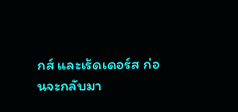กส์ และเร้ดเดอร์ส ก่อนจะกลับมา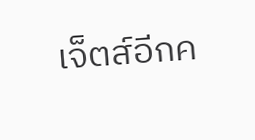เจ็ตส์อีกค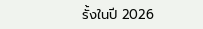รั้งในปี 2026